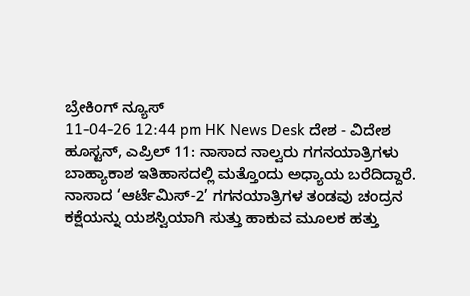ಬ್ರೇಕಿಂಗ್ ನ್ಯೂಸ್
11-04-26 12:44 pm HK News Desk ದೇಶ - ವಿದೇಶ
ಹೂಸ್ಟನ್, ಎಪ್ರಿಲ್ 11: ನಾಸಾದ ನಾಲ್ವರು ಗಗನಯಾತ್ರಿಗಳು ಬಾಹ್ಯಾಕಾಶ ಇತಿಹಾಸದಲ್ಲಿ ಮತ್ತೊಂದು ಅಧ್ಯಾಯ ಬರೆದಿದ್ದಾರೆ. ನಾಸಾದ ‘ಆರ್ಟೆಮಿಸ್-2’ ಗಗನಯಾತ್ರಿಗಳ ತಂಡವು ಚಂದ್ರನ ಕಕ್ಷೆಯನ್ನು ಯಶಸ್ವಿಯಾಗಿ ಸುತ್ತು ಹಾಕುವ ಮೂಲಕ ಹತ್ತು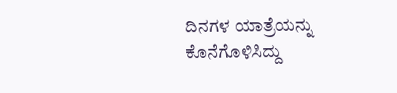ದಿನಗಳ ಯಾತ್ರೆಯನ್ನು ಕೊನೆಗೊಳಿಸಿದ್ದು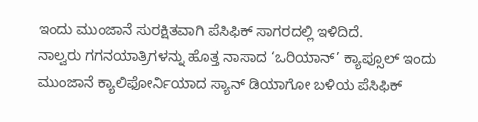ಇಂದು ಮುಂಜಾನೆ ಸುರಕ್ಷಿತವಾಗಿ ಪೆಸಿಫಿಕ್ ಸಾಗರದಲ್ಲಿ ಇಳಿದಿದೆ.
ನಾಲ್ವರು ಗಗನಯಾತ್ರಿಗಳನ್ನು ಹೊತ್ತ ನಾಸಾದ ‘ಒರಿಯಾನ್’ ಕ್ಯಾಪ್ಸೂಲ್ ಇಂದು ಮುಂಜಾನೆ ಕ್ಯಾಲಿಫೋರ್ನಿಯಾದ ಸ್ಯಾನ್ ಡಿಯಾಗೋ ಬಳಿಯ ಪೆಸಿಫಿಕ್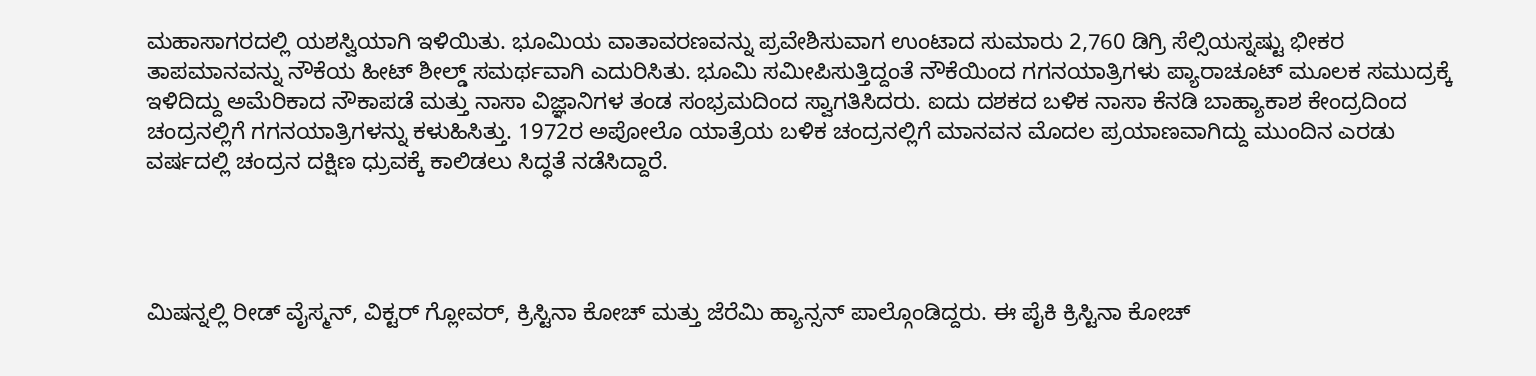ಮಹಾಸಾಗರದಲ್ಲಿ ಯಶಸ್ವಿಯಾಗಿ ಇಳಿಯಿತು. ಭೂಮಿಯ ವಾತಾವರಣವನ್ನು ಪ್ರವೇಶಿಸುವಾಗ ಉಂಟಾದ ಸುಮಾರು 2,760 ಡಿಗ್ರಿ ಸೆಲ್ಸಿಯಸ್ನಷ್ಟು ಭೀಕರ ತಾಪಮಾನವನ್ನು ನೌಕೆಯ ಹೀಟ್ ಶೀಲ್ಡ್ ಸಮರ್ಥವಾಗಿ ಎದುರಿಸಿತು. ಭೂಮಿ ಸಮೀಪಿಸುತ್ತಿದ್ದಂತೆ ನೌಕೆಯಿಂದ ಗಗನಯಾತ್ರಿಗಳು ಪ್ಯಾರಾಚೂಟ್ ಮೂಲಕ ಸಮುದ್ರಕ್ಕೆ ಇಳಿದಿದ್ದು ಅಮೆರಿಕಾದ ನೌಕಾಪಡೆ ಮತ್ತು ನಾಸಾ ವಿಜ್ಞಾನಿಗಳ ತಂಡ ಸಂಭ್ರಮದಿಂದ ಸ್ವಾಗತಿಸಿದರು. ಐದು ದಶಕದ ಬಳಿಕ ನಾಸಾ ಕೆನಡಿ ಬಾಹ್ಯಾಕಾಶ ಕೇಂದ್ರದಿಂದ ಚಂದ್ರನಲ್ಲಿಗೆ ಗಗನಯಾತ್ರಿಗಳನ್ನು ಕಳುಹಿಸಿತ್ತು. 1972ರ ಅಪೋಲೊ ಯಾತ್ರೆಯ ಬಳಿಕ ಚಂದ್ರನಲ್ಲಿಗೆ ಮಾನವನ ಮೊದಲ ಪ್ರಯಾಣವಾಗಿದ್ದು ಮುಂದಿನ ಎರಡು ವರ್ಷದಲ್ಲಿ ಚಂದ್ರನ ದಕ್ಷಿಣ ಧ್ರುವಕ್ಕೆ ಕಾಲಿಡಲು ಸಿದ್ಧತೆ ನಡೆಸಿದ್ದಾರೆ.




ಮಿಷನ್ನಲ್ಲಿ ರೀಡ್ ವೈಸ್ಮನ್, ವಿಕ್ಟರ್ ಗ್ಲೋವರ್, ಕ್ರಿಸ್ಟಿನಾ ಕೋಚ್ ಮತ್ತು ಜೆರೆಮಿ ಹ್ಯಾನ್ಸನ್ ಪಾಲ್ಗೊಂಡಿದ್ದರು. ಈ ಪೈಕಿ ಕ್ರಿಸ್ಟಿನಾ ಕೋಚ್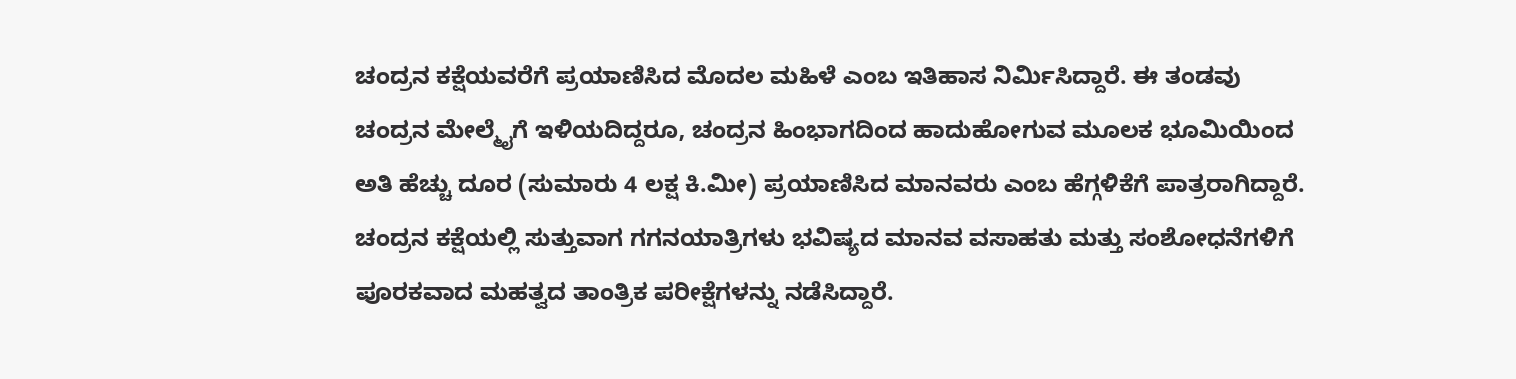ಚಂದ್ರನ ಕಕ್ಷೆಯವರೆಗೆ ಪ್ರಯಾಣಿಸಿದ ಮೊದಲ ಮಹಿಳೆ ಎಂಬ ಇತಿಹಾಸ ನಿರ್ಮಿಸಿದ್ದಾರೆ. ಈ ತಂಡವು ಚಂದ್ರನ ಮೇಲ್ಮೈಗೆ ಇಳಿಯದಿದ್ದರೂ, ಚಂದ್ರನ ಹಿಂಭಾಗದಿಂದ ಹಾದುಹೋಗುವ ಮೂಲಕ ಭೂಮಿಯಿಂದ ಅತಿ ಹೆಚ್ಚು ದೂರ (ಸುಮಾರು 4 ಲಕ್ಷ ಕಿ.ಮೀ) ಪ್ರಯಾಣಿಸಿದ ಮಾನವರು ಎಂಬ ಹೆಗ್ಗಳಿಕೆಗೆ ಪಾತ್ರರಾಗಿದ್ದಾರೆ.
ಚಂದ್ರನ ಕಕ್ಷೆಯಲ್ಲಿ ಸುತ್ತುವಾಗ ಗಗನಯಾತ್ರಿಗಳು ಭವಿಷ್ಯದ ಮಾನವ ವಸಾಹತು ಮತ್ತು ಸಂಶೋಧನೆಗಳಿಗೆ ಪೂರಕವಾದ ಮಹತ್ವದ ತಾಂತ್ರಿಕ ಪರೀಕ್ಷೆಗಳನ್ನು ನಡೆಸಿದ್ದಾರೆ.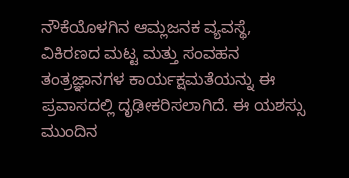ನೌಕೆಯೊಳಗಿನ ಆಮ್ಲಜನಕ ವ್ಯವಸ್ಥೆ, ವಿಕಿರಣದ ಮಟ್ಟ ಮತ್ತು ಸಂವಹನ ತಂತ್ರಜ್ಞಾನಗಳ ಕಾರ್ಯಕ್ಷಮತೆಯನ್ನು ಈ ಪ್ರವಾಸದಲ್ಲಿ ದೃಢೀಕರಿಸಲಾಗಿದೆ. ಈ ಯಶಸ್ಸು ಮುಂದಿನ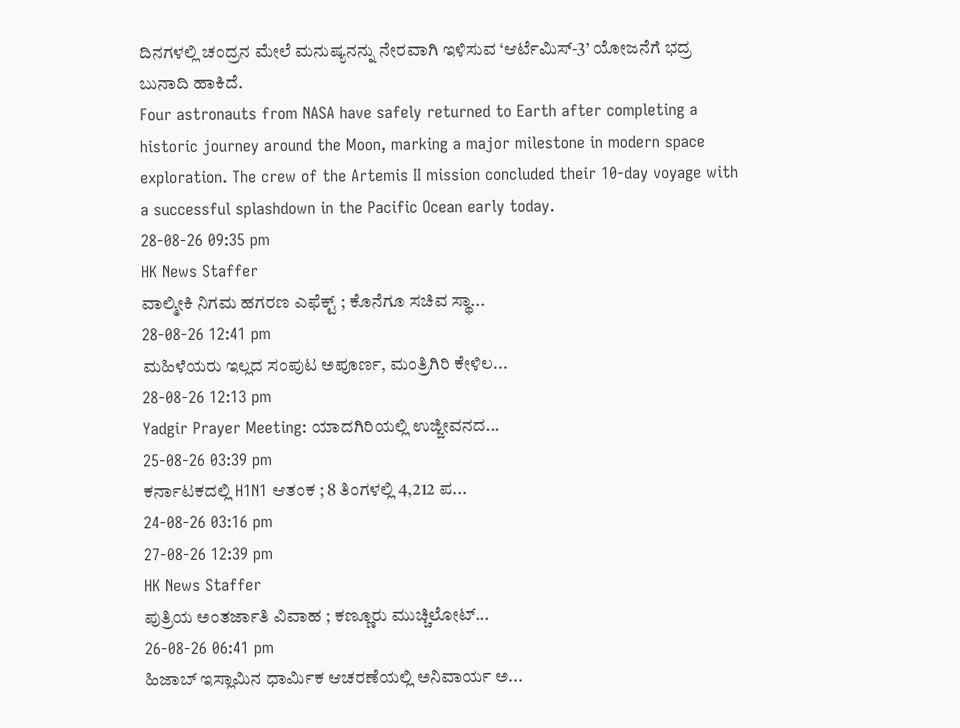ದಿನಗಳಲ್ಲಿ ಚಂದ್ರನ ಮೇಲೆ ಮನುಷ್ಯನನ್ನು ನೇರವಾಗಿ ಇಳಿಸುವ ‘ಆರ್ಟೆಮಿಸ್-3’ ಯೋಜನೆಗೆ ಭದ್ರ ಬುನಾದಿ ಹಾಕಿದೆ.
Four astronauts from NASA have safely returned to Earth after completing a historic journey around the Moon, marking a major milestone in modern space exploration. The crew of the Artemis II mission concluded their 10-day voyage with a successful splashdown in the Pacific Ocean early today.
28-08-26 09:35 pm
HK News Staffer
ವಾಲ್ಮೀಕಿ ನಿಗಮ ಹಗರಣ ಎಫೆಕ್ಟ್ ; ಕೊನೆಗೂ ಸಚಿವ ಸ್ಥಾ...
28-08-26 12:41 pm
ಮಹಿಳೆಯರು ಇಲ್ಲದ ಸಂಪುಟ ಅಪೂರ್ಣ, ಮಂತ್ರಿಗಿರಿ ಕೇಳಿಲ...
28-08-26 12:13 pm
Yadgir Prayer Meeting: ಯಾದಗಿರಿಯಲ್ಲಿ ಉಜ್ಜೀವನದ...
25-08-26 03:39 pm
ಕರ್ನಾಟಕದಲ್ಲಿ H1N1 ಆತಂಕ ; 8 ತಿಂಗಳಲ್ಲಿ 4,212 ಪ...
24-08-26 03:16 pm
27-08-26 12:39 pm
HK News Staffer
ಪುತ್ರಿಯ ಅಂತರ್ಜಾತಿ ವಿವಾಹ ; ಕಣ್ಣೂರು ಮುಚ್ಚಿಲೋಟ್...
26-08-26 06:41 pm
ಹಿಜಾಬ್ ಇಸ್ಲಾಮಿನ ಧಾರ್ಮಿಕ ಆಚರಣೆಯಲ್ಲಿ ಅನಿವಾರ್ಯ ಅ...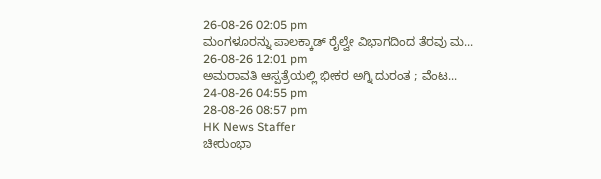26-08-26 02:05 pm
ಮಂಗಳೂರನ್ನು ಪಾಲಕ್ಕಾಡ್ ರೈಲ್ವೇ ವಿಭಾಗದಿಂದ ತೆರವು ಮ...
26-08-26 12:01 pm
ಅಮರಾವತಿ ಆಸ್ಪತ್ರೆಯಲ್ಲಿ ಭೀಕರ ಅಗ್ನಿ ದುರಂತ ; ವೆಂಟ...
24-08-26 04:55 pm
28-08-26 08:57 pm
HK News Staffer
ಚೀರುಂಭಾ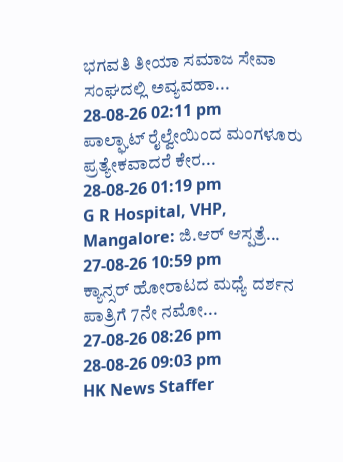ಭಗವತಿ ತೀಯಾ ಸಮಾಜ ಸೇವಾ ಸಂಘದಲ್ಲಿ ಅವ್ಯವಹಾ...
28-08-26 02:11 pm
ಪಾಲ್ಘಾಟ್ ರೈಲ್ವೇಯಿಂದ ಮಂಗಳೂರು ಪ್ರತ್ಯೇಕವಾದರೆ ಕೇರ...
28-08-26 01:19 pm
G R Hospital, VHP, Mangalore: ಜಿ.ಆರ್ ಆಸ್ಪತ್ರೆ...
27-08-26 10:59 pm
ಕ್ಯಾನ್ಸರ್ ಹೋರಾಟದ ಮಧ್ಯೆ ದರ್ಶನ ಪಾತ್ರಿಗೆ 7ನೇ ನಮೋ...
27-08-26 08:26 pm
28-08-26 09:03 pm
HK News Staffer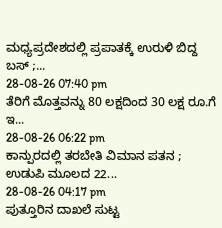ಮಧ್ಯಪ್ರದೇಶದಲ್ಲಿ ಪ್ರಪಾತಕ್ಕೆ ಉರುಳಿ ಬಿದ್ದ ಬಸ್ ;...
28-08-26 07:40 pm
ತೆರಿಗೆ ಮೊತ್ತವನ್ನು 80 ಲಕ್ಷದಿಂದ 30 ಲಕ್ಷ ರೂ.ಗೆ ಇ...
28-08-26 06:22 pm
ಕಾನ್ಪುರದಲ್ಲಿ ತರಬೇತಿ ವಿಮಾನ ಪತನ ; ಉಡುಪಿ ಮೂಲದ 22...
28-08-26 04:17 pm
ಪುತ್ತೂರಿನ ದಾಖಲೆ ಸುಟ್ಟ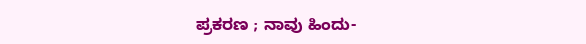ಪ್ರಕರಣ ; ನಾವು ಹಿಂದು-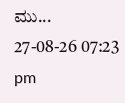ಮು...
27-08-26 07:23 pm